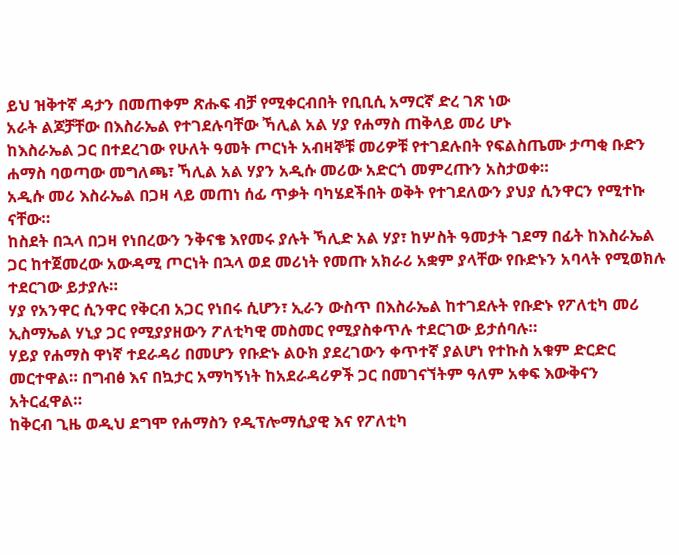ይህ ዝቅተኛ ዳታን በመጠቀም ጽሑፍ ብቻ የሚቀርብበት የቢቢሲ አማርኛ ድረ ገጽ ነው
አራት ልጆቻቸው በእስራኤል የተገደሉባቸው ኻሊል አል ሃያ የሐማስ ጠቅላይ መሪ ሆኑ
ከእስራኤል ጋር በተደረገው የሁለት ዓመት ጦርነት አብዛኞቹ መሪዎቹ የተገደሉበት የፍልስጤሙ ታጣቂ ቡድን ሐማስ ባወጣው መግለጫ፣ ኻሊል አል ሃያን አዲሱ መሪው አድርጎ መምረጡን አስታወቀ።
አዲሱ መሪ እስራኤል በጋዛ ላይ መጠነ ሰፊ ጥቃት ባካሄደችበት ወቅት የተገደለውን ያህያ ሲንዋርን የሚተኩ ናቸው።
ከስደት በኋላ በጋዛ የነበረውን ንቅናቄ እየመሩ ያሉት ኻሊድ አል ሃያ፣ ከሦስት ዓመታት ገደማ በፊት ከእስራኤል ጋር ከተጀመረው አውዳሚ ጦርነት በኋላ ወደ መሪነት የመጡ አክራሪ አቋም ያላቸው የቡድኑን አባላት የሚወክሉ ተደርገው ይታያሉ።
ሃያ የአንዋር ሲንዋር የቅርብ አጋር የነበሩ ሲሆን፣ ኢራን ውስጥ በእስራኤል ከተገደሉት የቡድኑ የፖለቲካ መሪ ኢስማኤል ሃኒያ ጋር የሚያያዘውን ፖለቲካዊ መስመር የሚያስቀጥሉ ተደርገው ይታሰባሉ።
ሃይያ የሐማስ ዋነኛ ተደራዳሪ በመሆን የቡድኑ ልዑክ ያደረገውን ቀጥተኛ ያልሆነ የተኩስ አቁም ድርድር መርተዋል። በግብፅ እና በኳታር አማካኝነት ከአደራዳሪዎች ጋር በመገናኘትም ዓለም አቀፍ እውቅናን አትርፈዋል።
ከቅርብ ጊዜ ወዲህ ደግሞ የሐማስን የዲፕሎማሲያዊ እና የፖለቲካ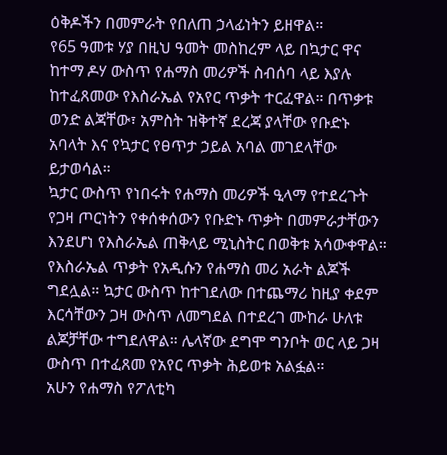ዕቅዶችን በመምራት የበለጠ ኃላፊነትን ይዘዋል።
የ65 ዓመቱ ሃያ በዚህ ዓመት መስከረም ላይ በኳታር ዋና ከተማ ዶሃ ውስጥ የሐማስ መሪዎች ስብሰባ ላይ እያሉ ከተፈጸመው የእስራኤል የአየር ጥቃት ተርፈዋል። በጥቃቱ ወንድ ልጃቸው፣ አምስት ዝቅተኛ ደረጃ ያላቸው የቡድኑ አባላት እና የኳታር የፀጥታ ኃይል አባል መገደላቸው ይታወሳል።
ኳታር ውስጥ የነበሩት የሐማስ መሪዎች ዒላማ የተደረጉት የጋዛ ጦርነትን የቀሰቀሰውን የቡድኑ ጥቃት በመምራታቸውን እንደሆነ የእስራኤል ጠቅላይ ሚኒስትር በወቅቱ አሳውቀዋል።
የእስራኤል ጥቃት የአዲሱን የሐማስ መሪ አራት ልጆች ግደሏል። ኳታር ውስጥ ከተገደለው በተጨማሪ ከዚያ ቀደም እርሳቸውን ጋዛ ውስጥ ለመግደል በተደረገ ሙከራ ሁለቱ ልጆቻቸው ተግደለዋል። ሌላኛው ደግሞ ግንቦት ወር ላይ ጋዛ ውስጥ በተፈጸመ የአየር ጥቃት ሕይወቱ አልፏል።
አሁን የሐማስ የፖለቲካ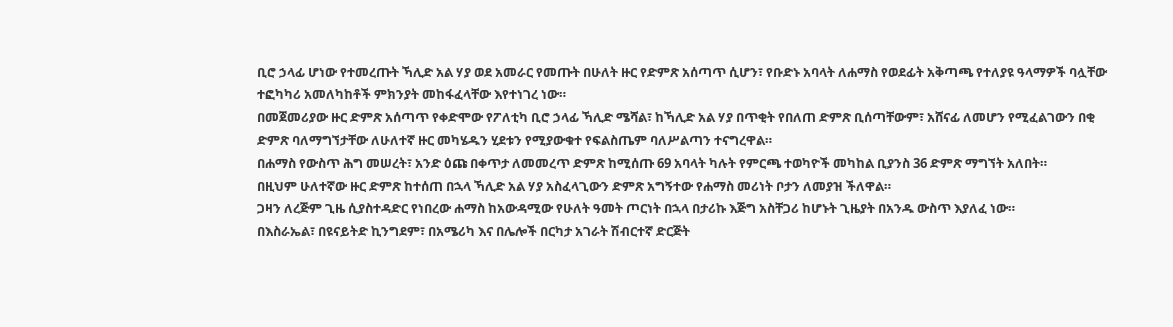ቢሮ ኃላፊ ሆነው የተመረጡት ኻሊድ አል ሃያ ወደ አመራር የመጡት በሁለት ዙር የድምጽ አሰጣጥ ሲሆን፣ የቡድኑ አባላት ለሐማስ የወደፊት አቅጣጫ የተለያዩ ዓላማዎች ባሏቸው ተፎካካሪ አመለካከቶች ምክንያት መከፋፈላቸው እየተነገረ ነው።
በመጀመሪያው ዙር ድምጽ አሰጣጥ የቀድሞው የፖለቲካ ቢሮ ኃላፊ ኻሊድ ሜሻል፣ ከኻሊድ አል ሃያ በጥቂት የበለጠ ድምጽ ቢሰጣቸውም፣ አሸናፊ ለመሆን የሚፈልገውን በቂ ድምጽ ባለማግኘታቸው ለሁለተኛ ዙር መካሄዱን ሂደቱን የሚያውቁተ የፍልስጤም ባለሥልጣን ተናግረዋል።
በሐማስ የውስጥ ሕግ መሠረት፣ አንድ ዕጩ በቀጥታ ለመመረጥ ድምጽ ከሚሰጡ 69 አባላት ካሉት የምርጫ ተወካዮች መካከል ቢያንስ 36 ድምጽ ማግኘት አለበት።
በዚህም ሁለተኛው ዙር ድምጽ ከተሰጠ በኋላ ኻሊድ አል ሃያ አስፈላጊውን ድምጽ አግኝተው የሐማስ መሪነት ቦታን ለመያዝ ችለዋል።
ጋዛን ለረጅም ጊዜ ሲያስተዳድር የነበረው ሐማስ ከአውዳሚው የሁለት ዓመት ጦርነት በኋላ በታሪኩ እጅግ አስቸጋሪ ከሆኑት ጊዜያት በአንዱ ውስጥ እያለፈ ነው።
በእስራኤል፣ በዩናይትድ ኪንግደም፣ በአሜሪካ እና በሌሎች በርካታ አገራት ሽብርተኛ ድርጅት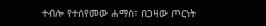ተብሎ የተሰየመው ሐማስ፣ በጋዛው ጦርነት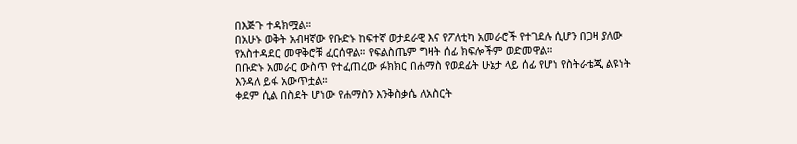በእጅጉ ተዳክሟል።
በአሁኑ ወቅት አብዛኛው የቡድኑ ከፍተኛ ወታደራዊ እና የፖለቲካ አመራሮች የተገደሉ ሲሆን በጋዛ ያለው የአስተዳደር መዋቅሮቹ ፈርሰዋል። የፍልስጤም ግዛት ሰፊ ክፍሎችም ወድመዋል።
በቡድኑ አመራር ውስጥ የተፈጠረው ፉክክር በሐማስ የወደፊት ሁኔታ ላይ ሰፊ የሆነ የስትራቴጂ ልዩነት እንዳለ ይፋ አውጥቷል።
ቀደም ሲል በስደት ሆነው የሐማስን እንቅስቃሴ ለአስርት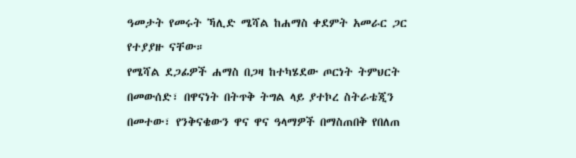ዓመታት የመሩት ኻሊድ ሜሻል ከሐማስ ቀደምት አመራር ጋር የተያያዙ ናቸው።
የሜሻል ደጋፊዎች ሐማስ በጋዛ ከተካሄደው ጦርነት ትምህርት በመውሰድ፣ በዋናነት በትጥቅ ትግል ላይ ያተኮረ ስትራቴጂን በመተው፣ የንቅናቄውን ዋና ዋና ዓላማዎች በማስጠበቅ የበለጠ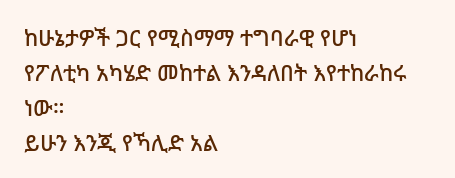ከሁኔታዎች ጋር የሚስማማ ተግባራዊ የሆነ የፖለቲካ አካሄድ መከተል እንዳለበት እየተከራከሩ ነው።
ይሁን እንጂ የኻሊድ አል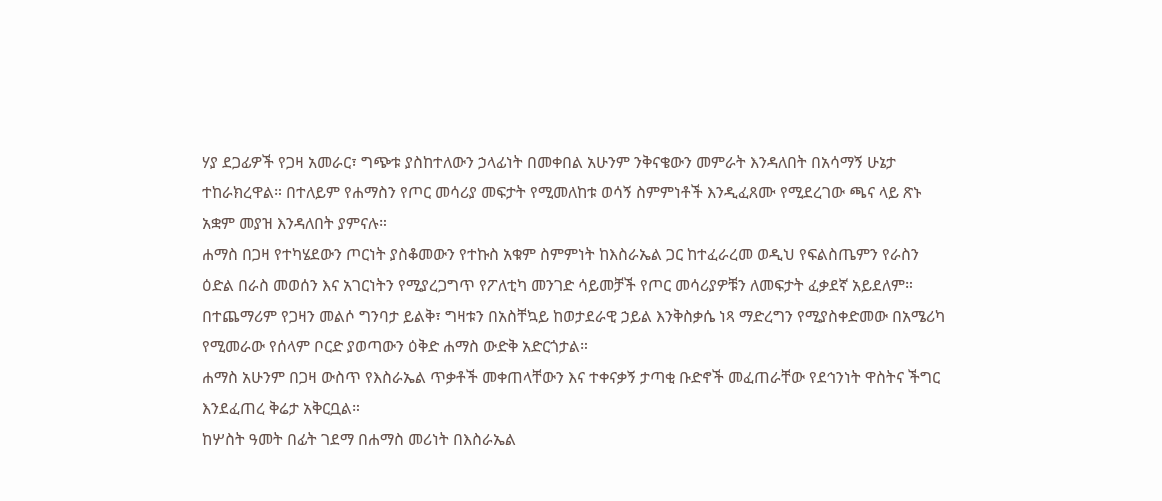ሃያ ደጋፊዎች የጋዛ አመራር፣ ግጭቱ ያስከተለውን ኃላፊነት በመቀበል አሁንም ንቅናቄውን መምራት እንዳለበት በአሳማኝ ሁኔታ ተከራክረዋል። በተለይም የሐማስን የጦር መሳሪያ መፍታት የሚመለከቱ ወሳኝ ስምምነቶች እንዲፈጸሙ የሚደረገው ጫና ላይ ጽኑ አቋም መያዝ እንዳለበት ያምናሉ።
ሐማስ በጋዛ የተካሄደውን ጦርነት ያስቆመውን የተኩስ አቁም ስምምነት ከእስራኤል ጋር ከተፈራረመ ወዲህ የፍልስጤምን የራስን ዕድል በራስ መወሰን እና አገርነትን የሚያረጋግጥ የፖለቲካ መንገድ ሳይመቻች የጦር መሳሪያዎቹን ለመፍታት ፈቃደኛ አይደለም።
በተጨማሪም የጋዛን መልሶ ግንባታ ይልቅ፣ ግዛቱን በአስቸኳይ ከወታደራዊ ኃይል እንቅስቃሴ ነጻ ማድረግን የሚያስቀድመው በአሜሪካ የሚመራው የሰላም ቦርድ ያወጣውን ዕቅድ ሐማስ ውድቅ አድርጎታል።
ሐማስ አሁንም በጋዛ ውስጥ የእስራኤል ጥቃቶች መቀጠላቸውን እና ተቀናቃኝ ታጣቂ ቡድኖች መፈጠራቸው የደኅንነት ዋስትና ችግር እንደፈጠረ ቅሬታ አቅርቧል።
ከሦስት ዓመት በፊት ገደማ በሐማስ መሪነት በእስራኤል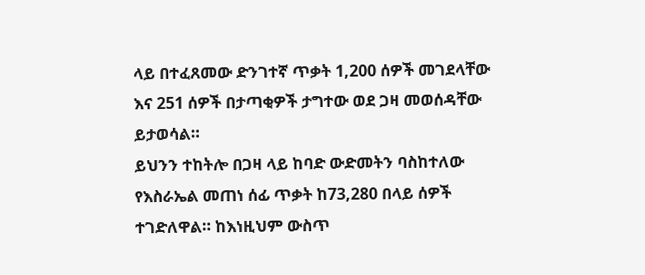ላይ በተፈጸመው ድንገተኛ ጥቃት 1,200 ሰዎች መገደላቸው እና 251 ሰዎች በታጣቂዎች ታግተው ወደ ጋዛ መወሰዳቸው ይታወሳል።
ይህንን ተከትሎ በጋዛ ላይ ከባድ ውድመትን ባስከተለው የእስራኤል መጠነ ሰፊ ጥቃት ከ73,280 በላይ ሰዎች ተገድለዋል። ከእነዚህም ውስጥ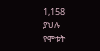1,158 ያህሉ የሞቱት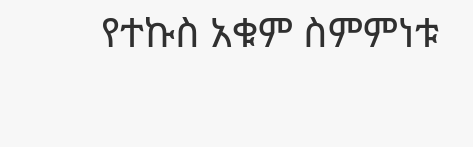የተኩስ አቁም ስምምነቱ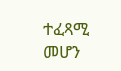ተፈጻሚ መሆን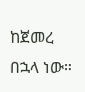ከጀመረ በኋላ ነው።